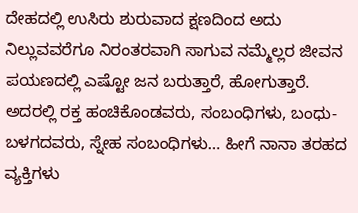ದೇಹದಲ್ಲಿ ಉಸಿರು ಶುರುವಾದ ಕ್ಷಣದಿಂದ ಅದು ನಿಲ್ಲುವವರೆಗೂ ನಿರಂತರವಾಗಿ ಸಾಗುವ ನಮ್ಮೆಲ್ಲರ ಜೀವನ ಪಯಣದಲ್ಲಿ ಎಷ್ಟೋ ಜನ ಬರುತ್ತಾರೆ, ಹೋಗುತ್ತಾರೆ. ಅದರಲ್ಲಿ ರಕ್ತ ಹಂಚಿಕೊಂಡವರು, ಸಂಬಂಧಿಗಳು, ಬಂಧು- ಬಳಗದವರು, ಸ್ನೇಹ ಸಂಬಂಧಿಗಳು… ಹೀಗೆ ನಾನಾ ತರಹದ ವ್ಯಕ್ತಿಗಳು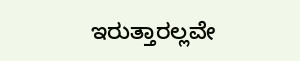ಇರುತ್ತಾರಲ್ಲವೇ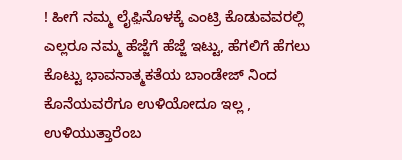! ಹೀಗೆ ನಮ್ಮ ಲೈಫ಼ಿನೊಳಕ್ಕೆ ಎಂಟ್ರಿ ಕೊಡುವವರಲ್ಲಿ ಎಲ್ಲರೂ ನಮ್ಮ ಹೆಜ್ಜೆಗೆ ಹೆಜ್ಜೆ ಇಟ್ಟು, ಹೆಗಲಿಗೆ ಹೆಗಲು ಕೊಟ್ಟು ಭಾವನಾತ್ಮಕತೆಯ ಬಾಂಡೇಜ್ ನಿಂದ ಕೊನೆಯವರೆಗೂ ಉಳಿಯೋದೂ ಇಲ್ಲ , ಉಳಿಯುತ್ತಾರೆಂಬ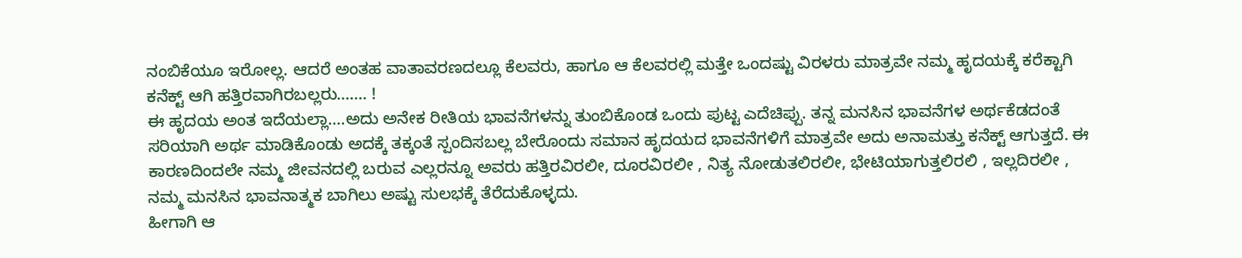ನಂಬಿಕೆಯೂ ಇರೋಲ್ಲ. ಆದರೆ ಅಂತಹ ವಾತಾವರಣದಲ್ಲೂ ಕೆಲವರು, ಹಾಗೂ ಆ ಕೆಲವರಲ್ಲಿ ಮತ್ತೇ ಒಂದಷ್ಟು ವಿರಳರು ಮಾತ್ರವೇ ನಮ್ಮ ಹೃದಯಕ್ಕೆ ಕರೆಕ್ಟಾಗಿ ಕನೆಕ್ಟ್ ಆಗಿ ಹತ್ತಿರವಾಗಿರಬಲ್ಲರು……. !
ಈ ಹೃದಯ ಅಂತ ಇದೆಯಲ್ಲಾ….ಅದು ಅನೇಕ ರೀತಿಯ ಭಾವನೆಗಳನ್ನು ತುಂಬಿಕೊಂಡ ಒಂದು ಪುಟ್ಟ ಎದೆಚಿಪ್ಪು. ತನ್ನ ಮನಸಿನ ಭಾವನೆಗಳ ಅರ್ಥಕೆಡದಂತೆ ಸರಿಯಾಗಿ ಅರ್ಥ ಮಾಡಿಕೊಂಡು ಅದಕ್ಕೆ ತಕ್ಕಂತೆ ಸ್ಪಂದಿಸಬಲ್ಲ ಬೇರೊಂದು ಸಮಾನ ಹೃದಯದ ಭಾವನೆಗಳಿಗೆ ಮಾತ್ರವೇ ಅದು ಅನಾಮತ್ತು ಕನೆಕ್ಟ್ ಆಗುತ್ತದೆ. ಈ ಕಾರಣದಿಂದಲೇ ನಮ್ಮ ಜೀವನದಲ್ಲಿ ಬರುವ ಎಲ್ಲರನ್ನೂ ಅವರು ಹತ್ತಿರವಿರಲೀ, ದೂರವಿರಲೀ , ನಿತ್ಯ ನೋಡುತಲಿರಲೀ, ಭೇಟಿಯಾಗುತ್ತಲಿರಲಿ , ಇಲ್ಲದಿರಲೀ , ನಮ್ಮ ಮನಸಿನ ಭಾವನಾತ್ಮಕ ಬಾಗಿಲು ಅಷ್ಟು ಸುಲಭಕ್ಕೆ ತೆರೆದುಕೊಳ್ಳದು.
ಹೀಗಾಗಿ ಆ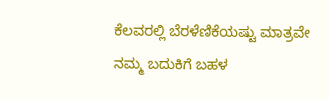ಕೆಲವರಲ್ಲಿ ಬೆರಳೆಣಿಕೆಯಷ್ಟು ಮಾತ್ರವೇ ನಮ್ಮ ಬದುಕಿಗೆ ಬಹಳ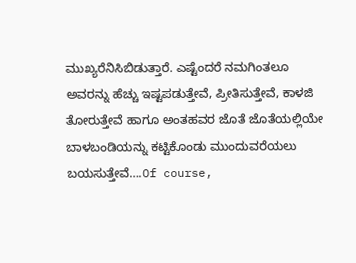ಮುಖ್ಯರೆನಿಸಿಬಿಡುತ್ತಾರೆ. ಎಷ್ಟೆಂದರೆ ನಮಗಿಂತಲೂ ಅವರನ್ನು ಹೆಚ್ಚು ಇಷ್ಟಪಡುತ್ತೇವೆ, ಪ್ರೀತಿಸುತ್ತೇವೆ, ಕಾಳಜಿ ತೋರುತ್ತೇವೆ ಹಾಗೂ ಅಂತಹವರ ಜೊತೆ ಜೊತೆಯಲ್ಲಿಯೇ ಬಾಳಬಂಡಿಯನ್ನು ಕಟ್ಟಿಕೊಂಡು ಮುಂದುವರೆಯಲು ಬಯಸುತ್ತೇವೆ….Of course,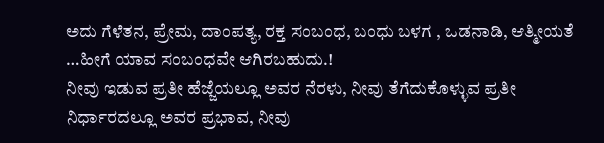ಅದು ಗೆಳೆತನ, ಪ್ರೇಮ, ದಾಂಪತ್ಯ, ರಕ್ತ ಸಂಬಂಧ, ಬಂಧು ಬಳಗ , ಒಡನಾಡಿ, ಆತ್ಮೀಯತೆ …ಹೀಗೆ ಯಾವ ಸಂಬಂಧವೇ ಆಗಿರಬಹುದು.!
ನೀವು ಇಡುವ ಪ್ರತೀ ಹೆಜ್ಜೆಯಲ್ಲೂ ಅವರ ನೆರಳು, ನೀವು ತೆಗೆದುಕೊಳ್ಳುವ ಪ್ರತೀ ನಿರ್ಧಾರದಲ್ಲೂ ಅವರ ಪ್ರಭಾವ, ನೀವು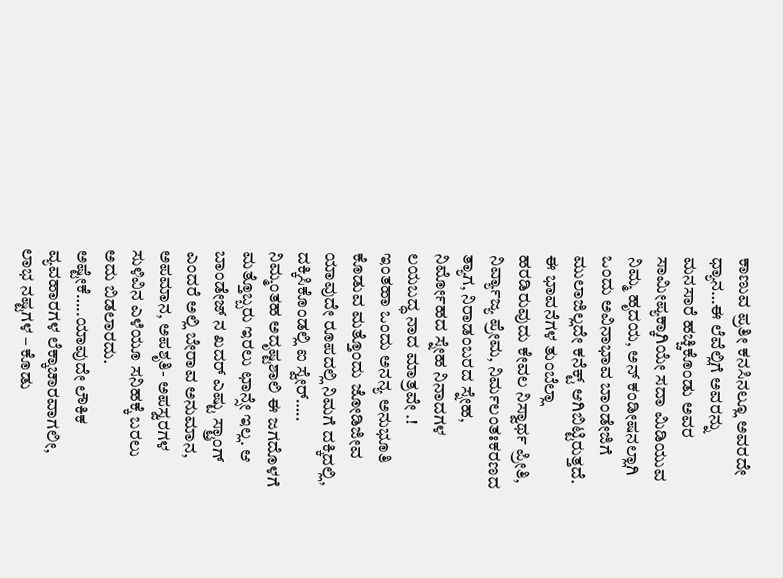ಕಾಣುವ ಪ್ರತೀ ಕನಸಿನಲ್ಲೂ ಅವರದೇ ಧ್ಯಾನ…ಈ ಲೆವೆಲ್ಲಿಗೆ ಅವರನ್ನು ಮನಸಾರೆ ಹಚ್ಚಿಕೊಂಡು ಅವರ ಸಾಮೀಪ್ಯಕ್ಕಾಗಿಯೇ ಸದಾ ಮಿಡಿಯುವ ನಿಮ್ಮ ಹೃದಯ, ಅನ್ ಕಂಡೀಷನಲ್ಲಾಗಿ ಒಂದು ಅವಿನಾಭಾವ ಬಾಂಡೇಜಿಗೆ ಮುಲಾಜಿಲ್ಲದೇ ಕನೆಕ್ಟ್ ಆಗಿಬಿಟ್ಟಿರುತ್ತದೆ. ಈ ಭಾವನೆಗಳ ತುಂಬೆಲ್ಲಾ ಹರಡಿರುವುದು ಕೇವಲ ನಿಸ್ವಾರ್ಥ ಪ್ರೀತಿ, ನಿರ್ವ್ಯಾಜ್ಯ ಪ್ರೇಮ, ನಿರ್ಮಲಂತಃಕರಣದ ತ್ಯಾಗ, ನಿರಾಡಂಬರದ ಸ್ನೇಹ, ನಿರ್ಮೋಹದ ಸ್ನೇಹ ನಿನಾದಗಳ ಲಯಬದ್ಧ ನಾದ ಮಾತ್ರವೇ .!
ಇಂತಹಾ ಒಂದು ಅನನ್ಯ ಅನುಭೂತಿ ಕೊಡುವ ಮತ್ತೊಂದು ಜೋಡಿಜೀವ ಯಾವುದೇ ರೂಪದಲ್ಲಿ ನಿಮಗೆ ದಕ್ಕಿದಲ್ಲಿ, ದಕ್ಕಿಸಿಕೊಂಡಲ್ಲಿ ಐ ಸ್ವೇರ್….. ನಿಮ್ಮಂತಹ ಅದೃಷ್ಟಶಾಲಿ ಈ ಜಗದೊಳಗೆ ಮತ್ತೊಬ್ಬರು ಇರಲು ಛಾನ್ಸೇ ಇಲ್ಲ. ಆ ಬಾಂಡೇಜ್ ನ ಖದರ್ ಎಷ್ಟು ಸ್ಟ್ರಾಂಗ್ ಎಂದರೆ ಅಲ್ಲಿ ಬೇರಾವ ಅನುಮಾನ, ಅಪಮಾನ, ಅಪಶೃತಿ- ಅಪಸ್ವರಗಳ ಸುಳಿವಿನ ಎಳೆಯೂ ಸನಿಹಕ್ಕೆ ಬರಲು ಅದು ಬಿಡಲಾರದು. ಅಷ್ಟೇಕೆ…..ಯಾವುದೇ ಲೌಕಿಕ ವ್ಯವಹಾರಗಳ ಲೆಕ್ಕಾಚಾರವಾಗಲೀ, ಲಾಭ ನಷ್ಟಗಳ – ಕೊಡು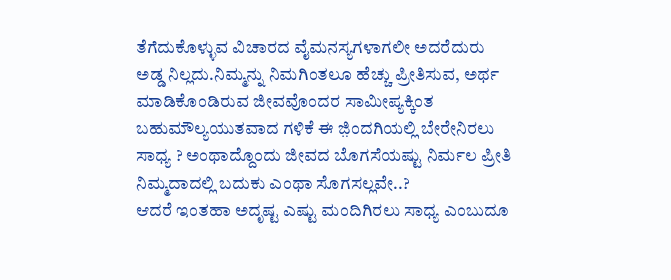ತೆಗೆದುಕೊಳ್ಳುವ ವಿಚಾರದ ವೈಮನಸ್ಯಗಳಾಗಲೀ ಅದರೆದುರು ಅಡ್ಡ ನಿಲ್ಲದು.ನಿಮ್ಮನ್ನು ನಿಮಗಿಂತಲೂ ಹೆಚ್ಚು ಪ್ರೀತಿಸುವ, ಅರ್ಥ ಮಾಡಿಕೊಂಡಿರುವ ಜೀವವೊಂದರ ಸಾಮೀಪ್ಯಕ್ಕಿಂತ ಬಹುಮೌಲ್ಯಯುತವಾದ ಗಳಿಕೆ ಈ ಜ಼ಿಂದಗಿಯಲ್ಲಿ ಬೇರೇನಿರಲು ಸಾಧ್ಯ ? ಅಂಥಾದ್ದೊಂದು ಜೀವದ ಬೊಗಸೆಯಷ್ಟು ನಿರ್ಮಲ ಪ್ರೀತಿ ನಿಮ್ಮದಾದಲ್ಲಿ ಬದುಕು ಎಂಥಾ ಸೊಗಸಲ್ಲವೇ..?
ಆದರೆ ಇಂತಹಾ ಅದೃಷ್ಟ ಎಷ್ಟು ಮಂದಿಗಿರಲು ಸಾಧ್ಯ ಎಂಬುದೂ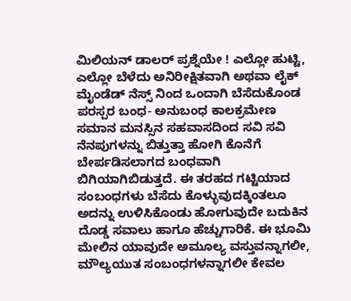ಮಿಲಿಯನ್ ಡಾಲರ್ ಪ್ರಶ್ನೆಯೇ ! ಎಲ್ಲೋ ಹುಟ್ಟಿ, ಎಲ್ಲೋ ಬೆಳೆದು ಅನಿರೀಕ್ಷಿತವಾಗಿ ಅಥವಾ ಲೈಕ್ ಮೈಂಡೆಡ್ ನೆಸ್ಸ್ ನಿಂದ ಒಂದಾಗಿ ಬೆಸೆದುಕೊಂಡ ಪರಸ್ಪರ ಬಂಧ- ಅನುಬಂಧ ಕಾಲಕ್ರಮೇಣ ಸಮಾನ ಮನಸ್ಸಿನ ಸಹವಾಸದಿಂದ ಸವಿ ಸವಿ ನೆನಪುಗಳನ್ನು ಬಿತ್ತುತ್ತಾ ಹೋಗಿ ಕೊನೆಗೆ ಬೇರ್ಪಡಿಸಲಾಗದ ಬಂಧವಾಗಿ ಬಿಗಿಯಾಗಿಬಿಡುತ್ತದೆ. ಈ ತರಹದ ಗಟ್ಟಿಯಾದ ಸಂಬಂಧಗಳು ಬೆಸೆದು ಕೊಳ್ಳುವುದಕ್ಕಿಂತಲೂ ಅದನ್ನು ಉಳಿಸಿಕೊಂಡು ಹೋಗುವುದೇ ಬದುಕಿನ ದೊಡ್ಡ ಸವಾಲು ಹಾಗೂ ಹೆಚ್ಚುಗಾರಿಕೆ. ಈ ಭೂಮಿ ಮೇಲಿನ ಯಾವುದೇ ಅಮೂಲ್ಯ ವಸ್ತುವನ್ನಾಗಲೀ, ಮೌಲ್ಯಯುತ ಸಂಬಂಧಗಳನ್ನಾಗಲೀ ಕೇವಲ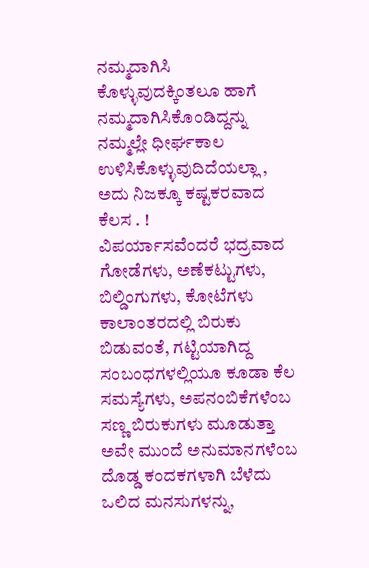ನಮ್ಮದಾಗಿಸಿ ಕೊಳ್ಳುವುದಕ್ಕಿಂತಲೂ ಹಾಗೆ ನಮ್ಮದಾಗಿಸಿಕೊಂಡಿದ್ದನ್ನು ನಮ್ಮಲ್ಲೇ ಧೀರ್ಘಕಾಲ ಉಳಿಸಿಕೊಳ್ಳುವುದಿದೆಯಲ್ಲಾ , ಅದು ನಿಜಕ್ಕೂ ಕಷ್ಟಕರವಾದ ಕೆಲಸ . !
ವಿಪರ್ಯಾಸವೆಂದರೆ ಭದ್ರವಾದ ಗೋಡೆಗಳು, ಅಣೆಕಟ್ಟುಗಳು, ಬಿಲ್ಡಿಂಗುಗಳು, ಕೋಟೆಗಳು ಕಾಲಾಂತರದಲ್ಲಿ ಬಿರುಕು ಬಿಡುವಂತೆ, ಗಟ್ಟಿಯಾಗಿದ್ದ ಸಂಬಂಧಗಳಲ್ಲಿಯೂ ಕೂಡಾ ಕೆಲ ಸಮಸ್ಯೆಗಳು, ಅಪನಂಬಿಕೆಗಳೆಂಬ ಸಣ್ಣ ಬಿರುಕುಗಳು ಮೂಡುತ್ತಾ ಅವೇ ಮುಂದೆ ಅನುಮಾನಗಳೆಂಬ ದೊಡ್ಡ ಕಂದಕಗಳಾಗಿ ಬೆಳೆದು ಒಲಿದ ಮನಸುಗಳನ್ನು,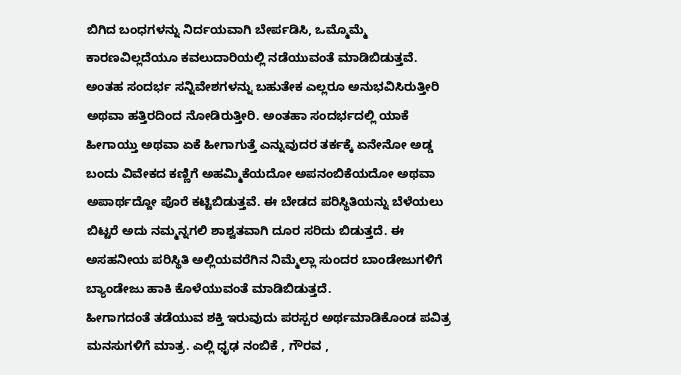ಬಿಗಿದ ಬಂಧಗಳನ್ನು ನಿರ್ದಯವಾಗಿ ಬೇರ್ಪಡಿಸಿ, ಒಮ್ಮೊಮ್ಮೆ ಕಾರಣವಿಲ್ಲದೆಯೂ ಕವಲುದಾರಿಯಲ್ಲಿ ನಡೆಯುವಂತೆ ಮಾಡಿಬಿಡುತ್ತವೆ.
ಅಂತಹ ಸಂದರ್ಭ ಸನ್ನಿವೇಶಗಳನ್ನು ಬಹುತೇಕ ಎಲ್ಲರೂ ಅನುಭವಿಸಿರುತ್ತೀರಿ ಅಥವಾ ಹತ್ತಿರದಿಂದ ನೋಡಿರುತ್ತೀರಿ. ಅಂತಹಾ ಸಂದರ್ಭದಲ್ಲಿ ಯಾಕೆ ಹೀಗಾಯ್ತು ಅಥವಾ ಏಕೆ ಹೀಗಾಗುತ್ತೆ ಎನ್ನುವುದರ ತರ್ಕಕ್ಕೆ ಏನೇನೋ ಅಡ್ಡ ಬಂದು ವಿವೇಕದ ಕಣ್ಣಿಗೆ ಅಹಮ್ಮಿಕೆಯದೋ ಅಪನಂಬಿಕೆಯದೋ ಅಥವಾ ಅಪಾರ್ಥದ್ದೋ ಪೊರೆ ಕಟ್ಟಿಬಿಡುತ್ತವೆ. ಈ ಬೇಡದ ಪರಿಸ್ಥಿತಿಯನ್ನು ಬೆಳೆಯಲು ಬಿಟ್ಟರೆ ಅದು ನಮ್ಮನ್ನಗಲಿ ಶಾಶ್ವತವಾಗಿ ದೂರ ಸರಿದು ಬಿಡುತ್ತದೆ. ಈ ಅಸಹನೀಯ ಪರಿಸ್ಥಿತಿ ಅಲ್ಲಿಯವರೆಗಿನ ನಿಮ್ಮೆಲ್ಲಾ ಸುಂದರ ಬಾಂಡೇಜುಗಳಿಗೆ ಬ್ಯಾಂಡೇಜು ಹಾಕಿ ಕೊಳೆಯುವಂತೆ ಮಾಡಿಬಿಡುತ್ತದೆ.
ಹೀಗಾಗದಂತೆ ತಡೆಯುವ ಶಕ್ತಿ ಇರುವುದು ಪರಸ್ಪರ ಅರ್ಥಮಾಡಿಕೊಂಡ ಪವಿತ್ರ ಮನಸುಗಳಿಗೆ ಮಾತ್ರ. ಎಲ್ಲಿ ಧೃಢ ನಂಬಿಕೆ , ಗೌರವ ,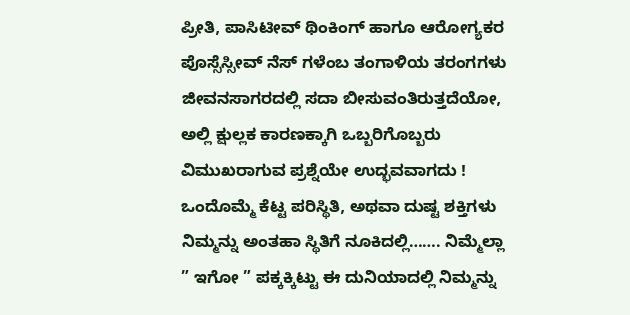ಪ್ರೀತಿ, ಪಾಸಿಟೀವ್ ಥಿಂಕಿಂಗ್ ಹಾಗೂ ಆರೋಗ್ಯಕರ ಪೊಸ್ಸೆಸ್ಸೀವ್ ನೆಸ್ ಗಳೆಂಬ ತಂಗಾಳಿಯ ತರಂಗಗಳು ಜೀವನಸಾಗರದಲ್ಲಿ ಸದಾ ಬೀಸುವಂತಿರುತ್ತದೆಯೋ, ಅಲ್ಲಿ ಕ್ಷುಲ್ಲಕ ಕಾರಣಕ್ಕಾಗಿ ಒಬ್ಬರಿಗೊಬ್ಬರು ವಿಮುಖರಾಗುವ ಪ್ರಶ್ನೆಯೇ ಉದ್ಭವವಾಗದು ! ಒಂದೊಮ್ಮೆ ಕೆಟ್ಟ ಪರಿಸ್ಥಿತಿ, ಅಥವಾ ದುಷ್ಟ ಶಕ್ತಿಗಳು ನಿಮ್ಮನ್ನು ಅಂತಹಾ ಸ್ಥಿತಿಗೆ ನೂಕಿದಲ್ಲಿ……. ನಿಮ್ಮೆಲ್ಲಾ ” ಇಗೋ ” ಪಕ್ಕಕ್ಕಿಟ್ಟು ಈ ದುನಿಯಾದಲ್ಲಿ ನಿಮ್ಮನ್ನು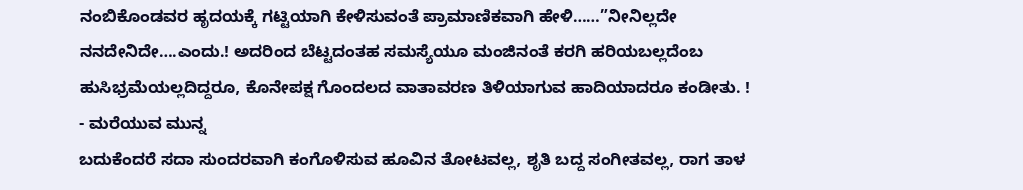ನಂಬಿಕೊಂಡವರ ಹೃದಯಕ್ಕೆ ಗಟ್ಟಿಯಾಗಿ ಕೇಳಿಸುವಂತೆ ಪ್ರಾಮಾಣಿಕವಾಗಿ ಹೇಳಿ……”ನೀನಿಲ್ಲದೇ ನನದೇನಿದೇ….ಎಂದು.! ಅದರಿಂದ ಬೆಟ್ಟದಂತಹ ಸಮಸ್ಯೆಯೂ ಮಂಜಿನಂತೆ ಕರಗಿ ಹರಿಯಬಲ್ಲದೆಂಬ ಹುಸಿಭ್ರಮೆಯಲ್ಲದಿದ್ದರೂ, ಕೊನೇಪಕ್ಷ ಗೊಂದಲದ ವಾತಾವರಣ ತಿಳಿಯಾಗುವ ಹಾದಿಯಾದರೂ ಕಂಡೀತು. !
- ಮರೆಯುವ ಮುನ್ನ
ಬದುಕೆಂದರೆ ಸದಾ ಸುಂದರವಾಗಿ ಕಂಗೊಳಿಸುವ ಹೂವಿನ ತೋಟವಲ್ಲ, ಶೃತಿ ಬದ್ದ ಸಂಗೀತವಲ್ಲ, ರಾಗ ತಾಳ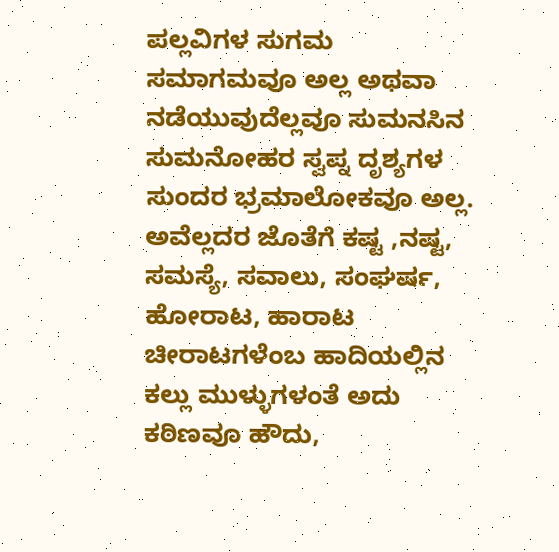ಪಲ್ಲವಿಗಳ ಸುಗಮ ಸಮಾಗಮವೂ ಅಲ್ಲ ಅಥವಾ ನಡೆಯುವುದೆಲ್ಲವೂ ಸುಮನಸಿನ ಸುಮನೋಹರ ಸ್ವಪ್ನ ದೃಶ್ಯಗಳ ಸುಂದರ ಭ್ರಮಾಲೋಕವೂ ಅಲ್ಲ. ಅವೆಲ್ಲದರ ಜೊತೆಗೆ ಕಷ್ಟ ,ನಷ್ಟ, ಸಮಸ್ಯೆ, ಸವಾಲು, ಸಂಘರ್ಷ, ಹೋರಾಟ, ಹಾರಾಟ ಚೀರಾಟಗಳೆಂಬ ಹಾದಿಯಲ್ಲಿನ ಕಲ್ಲು ಮುಳ್ಳುಗಳಂತೆ ಅದು ಕಠಿಣವೂ ಹೌದು,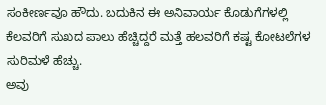ಸಂಕೀರ್ಣವೂ ಹೌದು. ಬದುಕಿನ ಈ ಅನಿವಾರ್ಯ ಕೊಡುಗೆಗಳಲ್ಲಿ ಕೆಲವರಿಗೆ ಸುಖದ ಪಾಲು ಹೆಚ್ಚಿದ್ದರೆ ಮತ್ತೆ ಹಲವರಿಗೆ ಕಷ್ಟ ಕೋಟಲೆಗಳ ಸುರಿಮಳೆ ಹೆಚ್ಚು.
ಅವು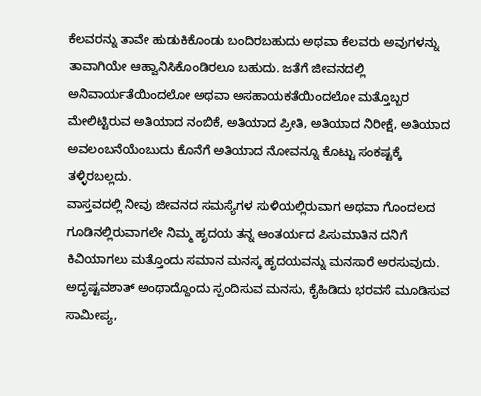ಕೆಲವರನ್ನು ತಾವೇ ಹುಡುಕಿಕೊಂಡು ಬಂದಿರಬಹುದು ಅಥವಾ ಕೆಲವರು ಅವುಗಳನ್ನು ತಾವಾಗಿಯೇ ಆಹ್ವಾನಿಸಿಕೊಂಡಿರಲೂ ಬಹುದು. ಜತೆಗೆ ಜೀವನದಲ್ಲಿ ಅನಿವಾರ್ಯತೆಯಿಂದಲೋ ಅಥವಾ ಅಸಹಾಯಕತೆಯಿಂದಲೋ ಮತ್ತೊಬ್ಬರ ಮೇಲಿಟ್ಟಿರುವ ಅತಿಯಾದ ನಂಬಿಕೆ, ಅತಿಯಾದ ಪ್ರೀತಿ, ಅತಿಯಾದ ನಿರೀಕ್ಷೆ, ಅತಿಯಾದ ಅವಲಂಬನೆಯೆಂಬುದು ಕೊನೆಗೆ ಅತಿಯಾದ ನೋವನ್ನೂ ಕೊಟ್ಟು ಸಂಕಷ್ಟಕ್ಕೆ ತಳ್ಳಿರಬಲ್ಲದು.
ವಾಸ್ತವದಲ್ಲಿ ನೀವು ಜೀವನದ ಸಮಸ್ಯೆಗಳ ಸುಳಿಯಲ್ಲಿರುವಾಗ ಅಥವಾ ಗೊಂದಲದ ಗೂಡಿನಲ್ಲಿರುವಾಗಲೇ ನಿಮ್ಮ ಹೃದಯ ತನ್ನ ಆಂತರ್ಯದ ಪಿಸುಮಾತಿನ ದನಿಗೆ ಕಿವಿಯಾಗಲು ಮತ್ತೊಂದು ಸಮಾನ ಮನಸ್ಕ ಹೃದಯವನ್ನು ಮನಸಾರೆ ಅರಸುವುದು. ಅದೃಷ್ಟವಶಾತ್ ಅಂಥಾದ್ದೊಂದು ಸ್ಪಂದಿಸುವ ಮನಸು, ಕೈಹಿಡಿದು ಭರವಸೆ ಮೂಡಿಸುವ ಸಾಮೀಪ್ಯ,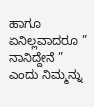ಹಾಗೂ ಏನಿಲ್ಲವಾದರೂ ” ನಾನಿದ್ದೇನೆ ” ಎಂದು ನಿಮ್ಮನ್ನು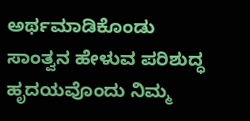ಅರ್ಥಮಾಡಿಕೊಂಡು ಸಾಂತ್ವನ ಹೇಳುವ ಪರಿಶುದ್ಧ ಹೃದಯವೊಂದು ನಿಮ್ಮ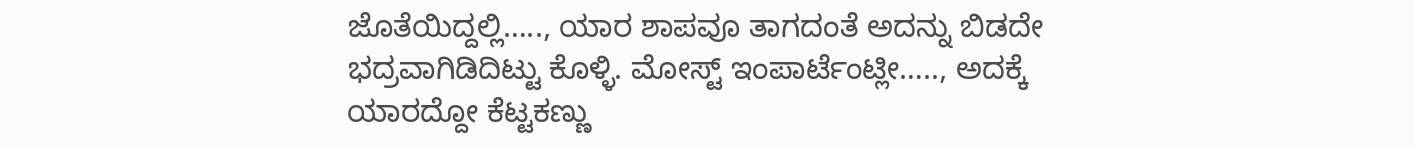ಜೊತೆಯಿದ್ದಲ್ಲಿ….., ಯಾರ ಶಾಪವೂ ತಾಗದಂತೆ ಅದನ್ನು ಬಿಡದೇ ಭದ್ರವಾಗಿಡಿದಿಟ್ಟು ಕೊಳ್ಳಿ. ಮೋಸ್ಟ್ ಇಂಪಾರ್ಟೆಂಟ್ಲೀ….., ಅದಕ್ಕೆ ಯಾರದ್ದೋ ಕೆಟ್ಟಕಣ್ಣು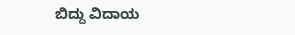ಬಿದ್ದು ವಿದಾಯ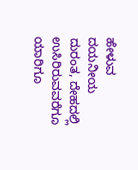ಹೇಳುವ ದಯನೀಯ ದುರಂತ, ದೇಹದಲ್ಲಿ ಉಸಿರಿರುವವರೆಗೂ ಯಾರಿಗೂ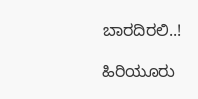ಬಾರದಿರಲಿ..!

ಹಿರಿಯೂರು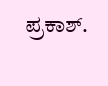ಪ್ರಕಾಶ್.